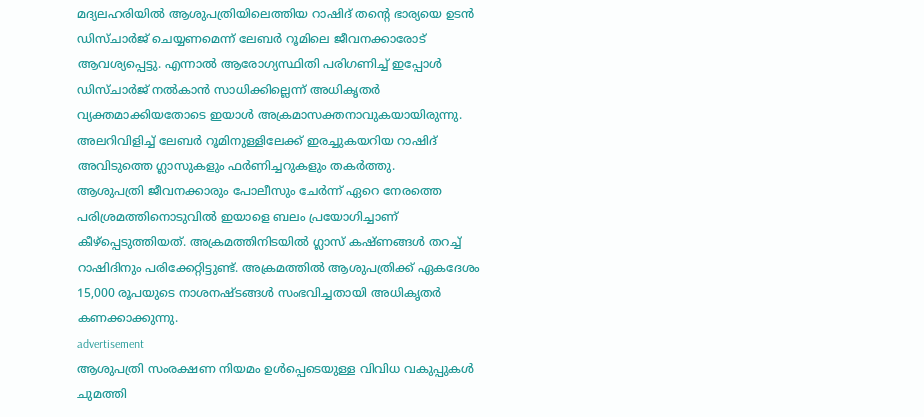മദ്യലഹരിയിൽ ആശുപത്രിയിലെത്തിയ റാഷിദ് തന്റെ ഭാര്യയെ ഉടൻ ഡിസ്ചാർജ് ചെയ്യണമെന്ന് ലേബർ റൂമിലെ ജീവനക്കാരോട് ആവശ്യപ്പെട്ടു. എന്നാൽ ആരോഗ്യസ്ഥിതി പരിഗണിച്ച് ഇപ്പോൾ ഡിസ്ചാർജ് നൽകാൻ സാധിക്കില്ലെന്ന് അധികൃതർ വ്യക്തമാക്കിയതോടെ ഇയാൾ അക്രമാസക്തനാവുകയായിരുന്നു. അലറിവിളിച്ച് ലേബർ റൂമിനുള്ളിലേക്ക് ഇരച്ചുകയറിയ റാഷിദ് അവിടുത്തെ ഗ്ലാസുകളും ഫർണിച്ചറുകളും തകർത്തു.
ആശുപത്രി ജീവനക്കാരും പോലീസും ചേർന്ന് ഏറെ നേരത്തെ പരിശ്രമത്തിനൊടുവിൽ ഇയാളെ ബലം പ്രയോഗിച്ചാണ് കീഴ്പ്പെടുത്തിയത്. അക്രമത്തിനിടയിൽ ഗ്ലാസ് കഷ്ണങ്ങൾ തറച്ച് റാഷിദിനും പരിക്കേറ്റിട്ടുണ്ട്. അക്രമത്തിൽ ആശുപത്രിക്ക് ഏകദേശം 15,000 രൂപയുടെ നാശനഷ്ടങ്ങൾ സംഭവിച്ചതായി അധികൃതർ കണക്കാക്കുന്നു.
advertisement
ആശുപത്രി സംരക്ഷണ നിയമം ഉൾപ്പെടെയുള്ള വിവിധ വകുപ്പുകൾ ചുമത്തി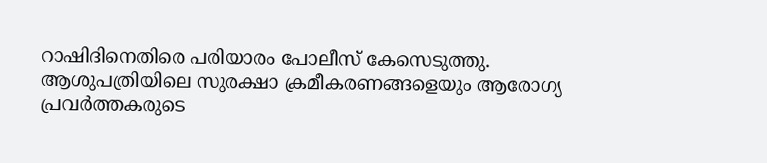റാഷിദിനെതിരെ പരിയാരം പോലീസ് കേസെടുത്തു. ആശുപത്രിയിലെ സുരക്ഷാ ക്രമീകരണങ്ങളെയും ആരോഗ്യ പ്രവർത്തകരുടെ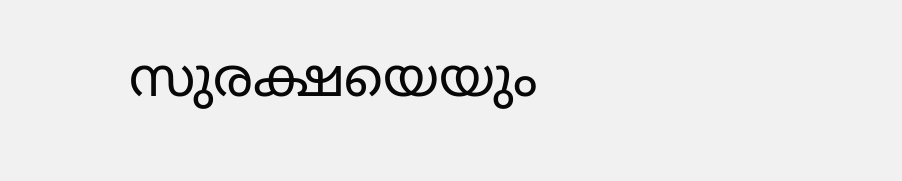സുരക്ഷയെയും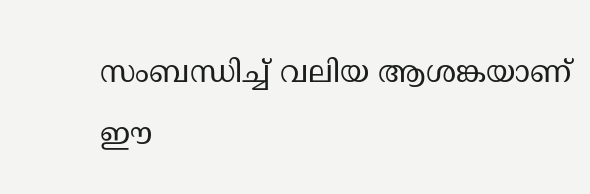സംബന്ധിച്ച് വലിയ ആശങ്കയാണ് ഈ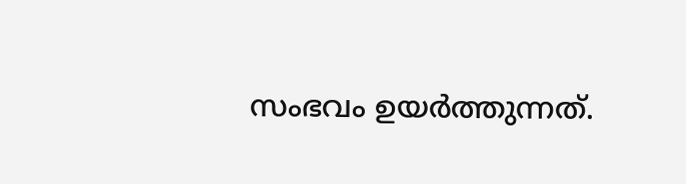സംഭവം ഉയർത്തുന്നത്.